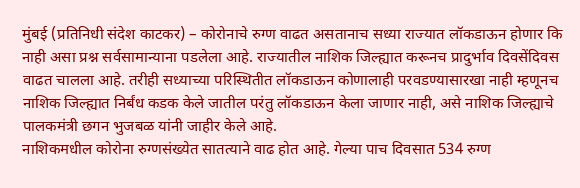मुंबई (प्रतिनिधी संदेश काटकर) – कोरोनाचे रुग्ण वाढत असतानाच सध्या राज्यात लॉकडाऊन होणार कि नाही असा प्रश्न सर्वसामान्याना पडलेला आहे. राज्यातील नाशिक जिल्ह्यात करूनच प्रादुर्भाव दिवसेंदिवस वाढत चालला आहे. तरीही सध्याच्या परिस्थितीत लॉकडाऊन कोणालाही परवडण्यासारखा नाही म्हणूनच नाशिक जिल्ह्यात निर्बंध कडक केले जातील परंतु लॉकडाऊन केला जाणार नाही, असे नाशिक जिल्ह्याचे पालकमंत्री छगन भुजबळ यांनी जाहीर केले आहे.
नाशिकमधील कोरोना रुग्णसंख्येत सातत्याने वाढ होत आहे. गेल्या पाच दिवसात 534 रुग्ण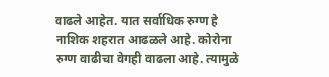वाढले आहेत. यात सर्वाधिक रुग्ण हे नाशिक शहरात आढळले आहे. कोरोना रुग्ण वाढीचा वेगही वाढला आहे. त्यामुळे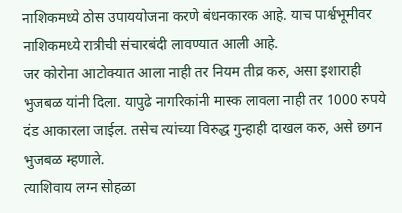नाशिकमध्ये ठोस उपाययोजना करणे बंधनकारक आहे. याच पार्श्वभूमीवर नाशिकमध्ये रात्रीची संचारबंदी लावण्यात आली आहे.
जर कोरोना आटोक्यात आला नाही तर नियम तीव्र करु, असा इशाराही भुजबळ यांनी दिला. यापुढे नागरिकांनी मास्क लावला नाही तर 1000 रुपये दंड आकारला जाईल. तसेच त्यांच्या विरुद्ध गुन्हाही दाखल करु, असे छगन भुजबळ म्हणाले.
त्याशिवाय लग्न सोहळा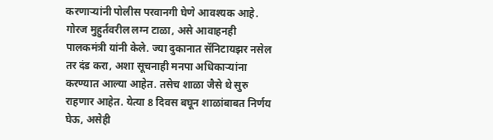करणाऱ्यांनी पोलीस परवानगी घेणे आवश्यक आहे. गोरज मुहुर्तवरील लग्न टाळा, असे आवाहनही पालकमंत्री यांनी केले. ज्या दुकानात सॅनिटायझर नसेल तर दंड करा, अशा सूचनाही मनपा अधिकाऱ्यांना करण्यात आल्या आहेत. तसेच शाळा जैसे थे सुरु राहणार आहेत. येत्या 8 दिवस बघून शाळांबाबत निर्णय घेऊ, असेही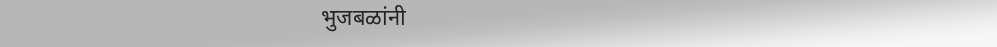भुजबळांनी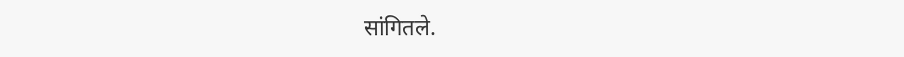सांगितले.